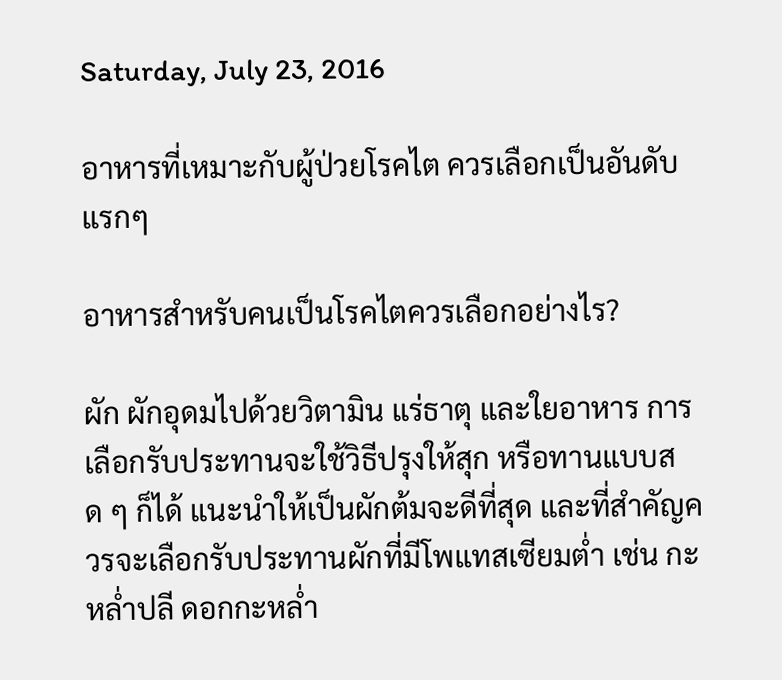Saturday, July 23, 2016

อาหารที่เหมาะกับผู้ป่วยโรคไต ควรเลือกเป็นอันดับแรกๆ

อาหารสําหรับคนเป็นโรคไตควรเลือกอย่างไร?

ผัก ผักอุดมไปด้วยวิตามิน แร่ธาตุ และใยอาหาร การเลือกรับประทานจะใช้วิธีปรุงให้สุก หรือทานแบบสด ๆ ก็ได้ แนะนำให้เป็นผักต้มจะดีที่สุด และที่สำคัญควรจะเลือกรับประทานผักที่มีโพแทสเซียมต่ำ เช่น กะหล่ำปลี ดอกกะหล่ำ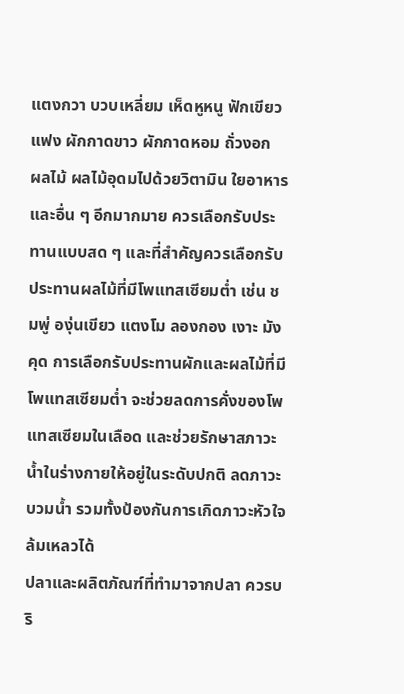แตงกวา บวบเหลี่ยม เห็ดหูหนู ฟักเขียว แฟง ผักกาดขาว ผักกาดหอม ถั่วงอก
ผลไม้ ผลไม้อุดมไปด้วยวิตามิน ใยอาหาร และอื่น ๆ อีกมากมาย ควรเลือกรับประทานแบบสด ๆ และที่สำคัญควรเลือกรับประทานผลไม้ที่มีโพแทสเซียมต่ำ เช่น ชมพู่ องุ่นเขียว แตงโม ลองกอง เงาะ มังคุด การเลือกรับประทานผักและผลไม้ที่มีโพแทสเซียมต่ำ จะช่วยลดการคั่งของโพแทสเซียมในเลือด และช่วยรักษาสภาวะน้ำในร่างกายให้อยู่ในระดับปกติ ลดภาวะบวมน้ำ รวมทั้งป้องกันการเกิดภาวะหัวใจล้มเหลวได้
ปลาและผลิตภัณฑ์ที่ทำมาจากปลา ควรบริ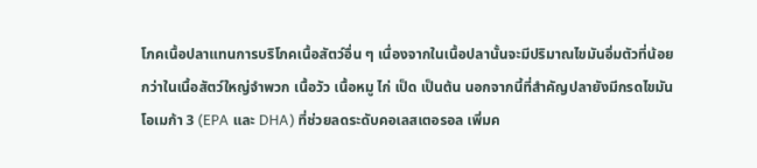โภคเนื้อปลาแทนการบริโภคเนื้อสัตว์อื่น ๆ เนื่องจากในเนื้อปลานั้นจะมีปริมาณไขมันอิ่มตัวที่น้อยกว่าในเนื้อสัตว์ใหญ่จำพวก เนื้อวัว เนื้อหมู ไก่ เป็ด เป็นต้น นอกจากนี้ที่สำคัญปลายังมีกรดไขมันโอเมก้า 3 (EPA และ DHA) ที่ช่วยลดระดับคอเลสเตอรอล เพิ่มค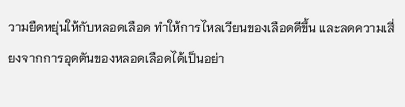วามยืดหยุ่นให้กับหลอดเลือด ทำให้การไหลเวียนของเลือดดีขึ้น และลดความเสี่ยงจากการอุดตันของหลอดเลือดได้เป็นอย่า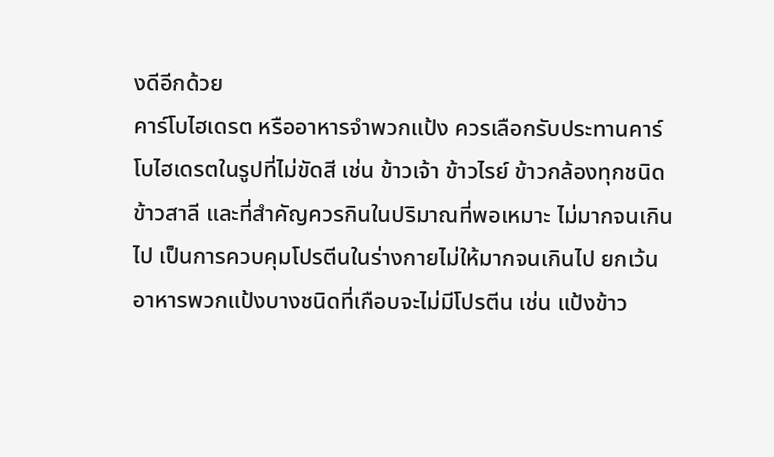งดีอีกด้วย
คาร์โบไฮเดรต หรืออาหารจำพวกแป้ง ควรเลือกรับประทานคาร์โบไฮเดรตในรูปที่ไม่ขัดสี เช่น ข้าวเจ้า ข้าวไรย์ ข้าวกล้องทุกชนิด ข้าวสาลี และที่สำคัญควรกินในปริมาณที่พอเหมาะ ไม่มากจนเกินไป เป็นการควบคุมโปรตีนในร่างกายไม่ให้มากจนเกินไป ยกเว้นอาหารพวกแป้งบางชนิดที่เกือบจะไม่มีโปรตีน เช่น แป้งข้าว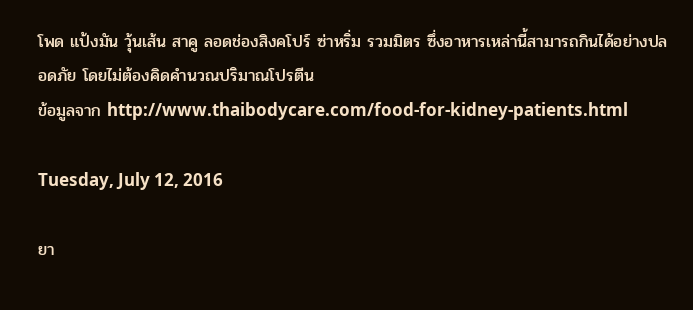โพด แป้งมัน วุ้นเส้น สาคู ลอดช่องสิงคโปร์ ซ่าหริ่ม รวมมิตร ซึ่งอาหารเหล่านี้สามารถกินได้อย่างปลอดภัย โดยไม่ต้องคิดคำนวณปริมาณโปรตีน
ข้อมูลจาก http://www.thaibodycare.com/food-for-kidney-patients.html

Tuesday, July 12, 2016

ยา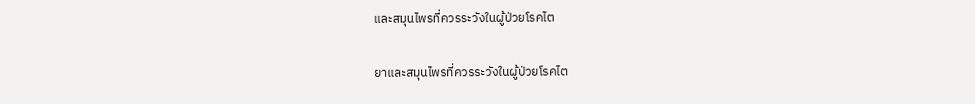และสมุนไพรที่ควรระวังในผู้ป่วยโรคไต

ยาและสมุนไพรที่ควรระวังในผู้ป่วยโรคไต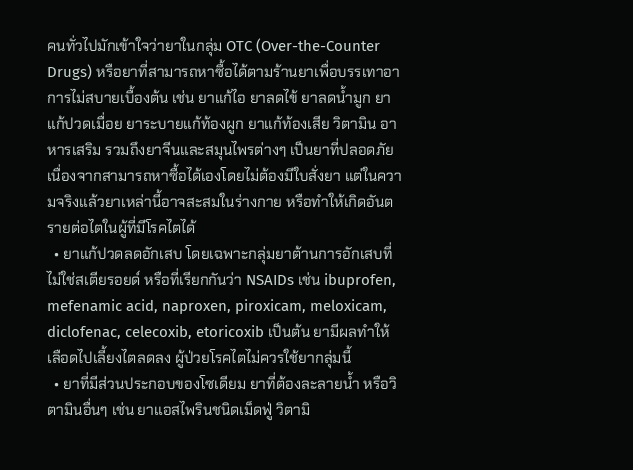คนทั่วไปมักเข้าใจว่ายาในกลุ่ม OTC (Over-the-Counter Drugs) หรือยาที่สามารถหาซื้อได้ตามร้านยาเพื่อบรรเทาอาการไม่สบายเบื้องต้น เช่น ยาแก้ไอ ยาลดไข้ ยาลดน้ำมูก ยาแก้ปวดเมื่อย ยาระบายแก้ท้องผูก ยาแก้ท้องเสีย วิตามิน อาหารเสริม รวมถึงยาจีนและสมุนไพรต่างๆ เป็นยาที่ปลอดภัยเนื่องจากสามารถหาซื้อได้เองโดยไม่ต้องมีใบสั่งยา แต่ในความจริงแล้วยาเหล่านี้อาจสะสมในร่างกาย หรือทำให้เกิดอันตรายต่อไตในผู้ที่มีโรคไตได้
  • ยาแก้ปวดลดอักเสบ โดยเฉพาะกลุ่มยาต้านการอักเสบที่ไม่ใช่สเตียรอยด์ หรือที่เรียกกันว่า NSAIDs เช่น ibuprofen, mefenamic acid, naproxen, piroxicam, meloxicam, diclofenac, celecoxib, etoricoxib เป็นต้น ยามีผลทำให้เลือดไปเลี้ยงไตลดลง ผู้ป่วยโรคไตไม่ควรใช้ยากลุ่มนี้
  • ยาที่มีส่วนประกอบของโซเดียม ยาที่ต้องละลายน้ำ หรือวิตามินอื่นๆ เช่น ยาแอสไพรินชนิดเม็ดฟู่ วิตามิ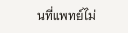นที่แพทย์ไม่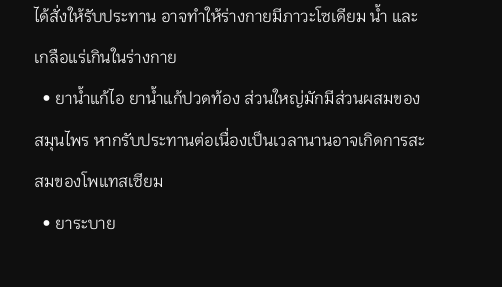ได้สั่งให้รับประทาน อาจทำให้ร่างกายมีภาวะโซเดียม น้ำ และเกลือแร่เกินในร่างกาย
  • ยาน้ำแก้ไอ ยาน้ำแก้ปวดท้อง ส่วนใหญ่มักมีส่วนผสมของสมุนไพร หากรับประทานต่อเนื่องเป็นเวลานานอาจเกิดการสะสมของโพแทสเซียม
  • ยาระบาย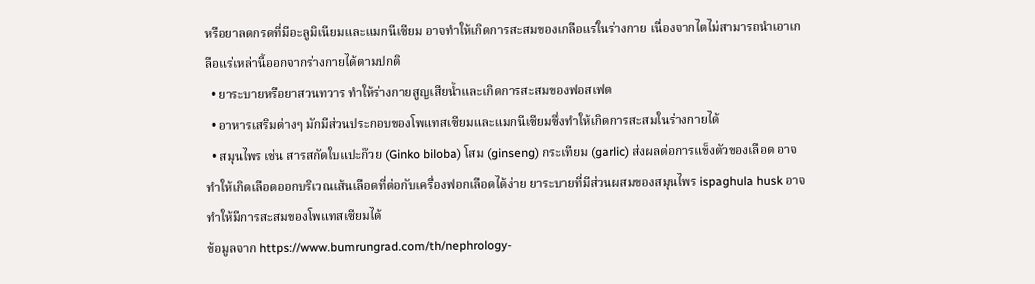หรือยาลดกรดที่มีอะลูมิเนียมและแมกนีเซียม อาจทำให้เกิดการสะสมของเกลือแร่ในร่างกาย เนื่องจากไตไม่สามารถนำเอาเกลือแร่เหล่านี้ออกจากร่างกายได้ตามปกติ
  • ยาระบายหรือยาสวนทวาร ทำให้ร่างกายสูญเสียน้ำและเกิดการสะสมของฟอสเฟต
  • อาหารเสริมต่างๆ มักมีส่วนประกอบของโพแทสเซียมและแมกนีเซียมซึ่งทำให้เกิดการสะสมในร่างกายได้
  • สมุนไพร เช่น สารสกัดใบแปะก๊วย (Ginko biloba) โสม (ginseng) กระเทียม (garlic) ส่งผลต่อการแข็งตัวของเลือด อาจทำให้เกิดเลือดออกบริเวณเส้นเลือดที่ต่อกับเครื่องฟอกเลือดได้ง่าย ยาระบายที่มีส่วนผสมของสมุนไพร ispaghula husk อาจทำให้มีการสะสมของโพแทสเซียมได้
ข้อมูลจาก https://www.bumrungrad.com/th/nephrology-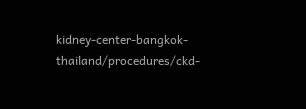kidney-center-bangkok-thailand/procedures/ckd-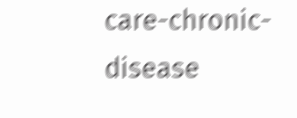care-chronic-disease